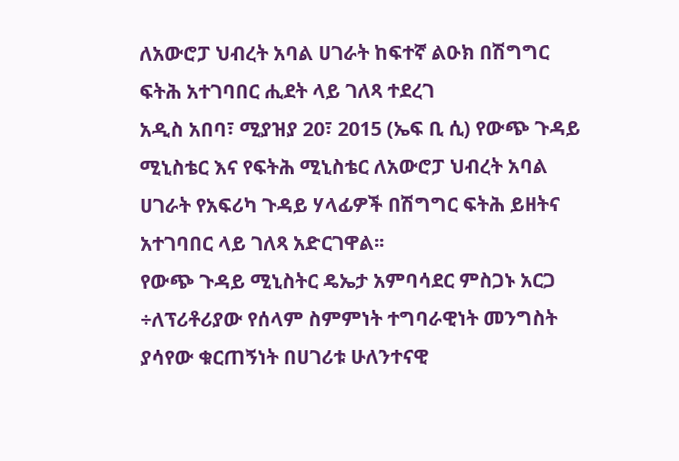ለአውሮፓ ህብረት አባል ሀገራት ከፍተኛ ልዑክ በሽግግር ፍትሕ አተገባበር ሒደት ላይ ገለጻ ተደረገ
አዲስ አበባ፣ ሚያዝያ 20፣ 2015 (ኤፍ ቢ ሲ) የውጭ ጉዳይ ሚኒስቴር እና የፍትሕ ሚኒስቴር ለአውሮፓ ህብረት አባል ሀገራት የአፍሪካ ጉዳይ ሃላፊዎች በሽግግር ፍትሕ ይዘትና አተገባበር ላይ ገለጻ አድርገዋል፡፡
የውጭ ጉዳይ ሚኒስትር ዴኤታ አምባሳደር ምስጋኑ አርጋ ÷ለፕሪቶሪያው የሰላም ስምምነት ተግባራዊነት መንግስት ያሳየው ቁርጠኝነት በሀገሪቱ ሁለንተናዊ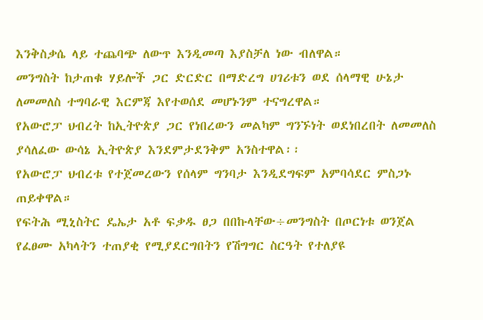እንቅስቃሴ ላይ ተጨባጭ ለውጥ እንዲመጣ እያስቻለ ነው ብለዋል።
መንግስት ከታጠቁ ሃይሎች ጋር ድርድር በማድረግ ሀገሪቱን ወደ ሰላማዊ ሁኔታ ለመመለስ ተግባራዊ እርምጃ እየተወሰደ መሆኑንም ተናግረዋል።
የአውሮፓ ህብረት ከኢትዮጵያ ጋር የነበረውን መልካም ግንኙነት ወደነበረበት ለመመለስ ያሳለፈው ውሳኔ ኢትዮጵያ እንደምታደንቅም አንስተዋል፡፡
የአውሮፓ ህብረቱ የተጀመረውን የሰላም ግንባታ እንዲደግፍም አምባሳደር ምስጋኑ ጠይቀዋል።
የፍትሕ ሚኒስትር ዴኤታ አቶ ፍቃዱ ፀጋ በበኩላቸው÷መንግስት በጦርነቱ ወንጀል የፈፀሙ አካላትን ተጠያቂ የሚያደርግበትን የሽግግር ስርዓት የተለያዩ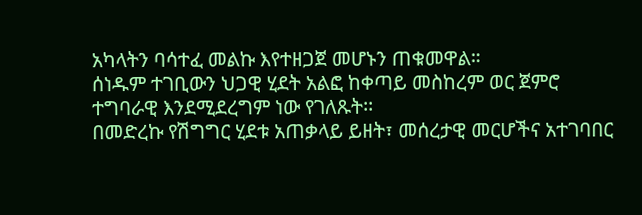አካላትን ባሳተፈ መልኩ እየተዘጋጀ መሆኑን ጠቁመዋል።
ሰነዱም ተገቢውን ህጋዊ ሂደት አልፎ ከቀጣይ መስከረም ወር ጀምሮ ተግባራዊ እንደሚደረግም ነው የገለጹት፡፡
በመድረኩ የሽግግር ሂደቱ አጠቃላይ ይዘት፣ መሰረታዊ መርሆችና አተገባበር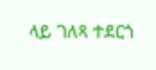ላይ ገለጻ ተደርጎ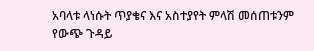አባላቱ ላነሱት ጥያቄና እና አስተያየት ምላሽ መሰጠቱንም የውጭ ጉዳይ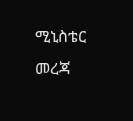ሚኒስቴር መረጃ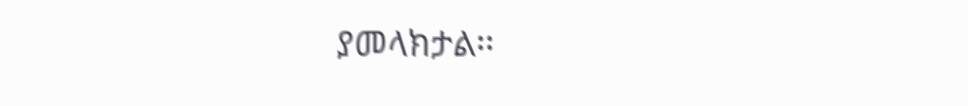ያመላክታል፡፡